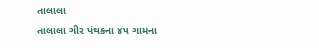તાલાલા
તાલાલા ગીર પંથકના ૪૫ ગામના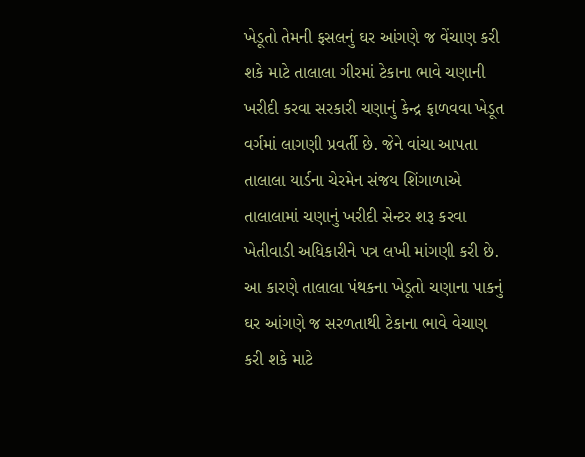ખેડૂતો તેમની ફસલનું ઘર આંગણે જ વેંચાણ કરી શકે માટે તાલાલા ગીરમાં ટેકાના ભાવે ચણાની ખરીદી કરવા સરકારી ચણાનું કેન્દ્ર ફાળવવા ખેડૂત વર્ગમાં લાગણી પ્રવર્તી છે. જેને વાંચા આપતા તાલાલા યાર્ડના ચેરમેન સંજય શિંગાળાએ તાલાલામાં ચણાનું ખરીદી સેન્ટર શરૂ કરવા ખેતીવાડી અધિકારીને પત્ર લખી માંગણી કરી છે. આ કારણે તાલાલા પંથકના ખેડૂતો ચણાના પાકનું ઘર આંગણે જ સરળતાથી ટેકાના ભાવે વેચાણ કરી શકે માટે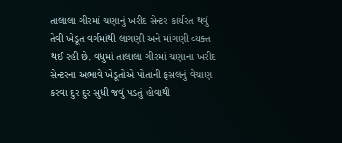તાલાલા ગીરમાં ચણાનું ખરીદ સેન્ટર કાર્યરત થવું તેવી ખેડૂત વર્ગમાંથી લાગણી અને માંગણી વ્યક્ત થઈ રહી છે. વધુમાં તાલાલા ગીરમાં ચણાના ખરીદ સેન્ટરના અભાવે ખેડૂતોએ પોતાની ફસલનું વેચાણ કરવા દુર દુર સુધી જવું પડતું હોવાથી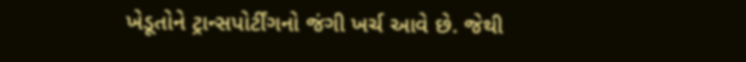ખેડૂતોને ટ્રાન્સપોર્ટીંગનો જંગી ખર્ચ આવે છે. જેથી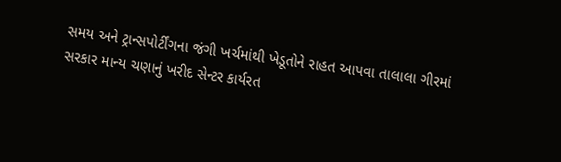સમય અને ટ્રાન્સપોર્ટીંગના જંગી ખર્ચમાંથી ખેડૂતોને રાહત આપવા તાલાલા ગીરમાં સરકાર માન્ય ચણાનું ખરીદ સેન્ટર કાર્યરત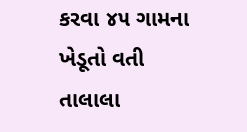કરવા ૪૫ ગામના ખેડૂતો વતી તાલાલા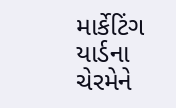માર્કેટિંગ યાર્ડના ચેરમેને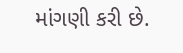માંગણી કરી છે.